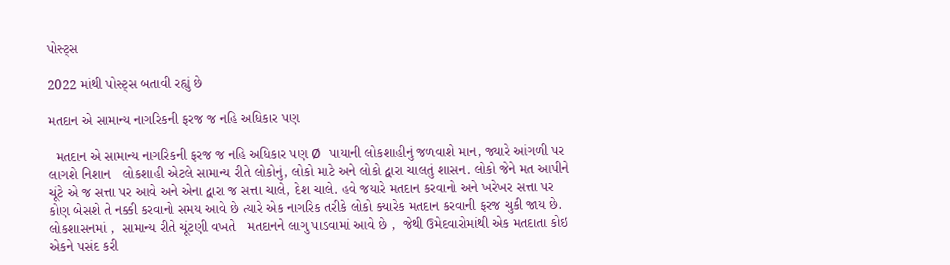પોસ્ટ્સ

2022 માંથી પોસ્ટ્સ બતાવી રહ્યું છે

મતદાન એ સામાન્ય નાગરિકની ફરજ જ નહિ અધિકાર પણ

  મતદાન એ સામાન્ય નાગરિકની ફરજ જ નહિ અધિકાર પણ Ø   પાયાની લોકશાહીનું જળવાશે માન, જ્યારે આંગળી પર લાગશે નિશાન   લોકશાહી એટલે સામાન્ય રીતે લોકોનું, લોકો માટે અને લોકો દ્વારા ચાલતું શાસન. લોકો જેને મત આપીને ચૂંટે એ જ સત્તા પર આવે અને એના દ્વારા જ સત્તા ચાલે, દેશ ચાલે. હવે જયારે મતદાન કરવાનો અને ખરેખર સત્તા પર કોણ બેસશે તે નક્કી કરવાનો સમય આવે છે ત્યારે એક નાગરિક તરીકે લોકો ક્યારેક મતદાન કરવાની ફરજ ચુકી જાય છે.  લોકશાસનમાં ,  સામાન્ય રીતે ચૂંટણી વખતે   મતદાનને લાગુ પાડવામાં આવે છે ,  જેથી ઉમેદવારોમાંથી એક મતદાતા કોઇ એકને પસંદ કરી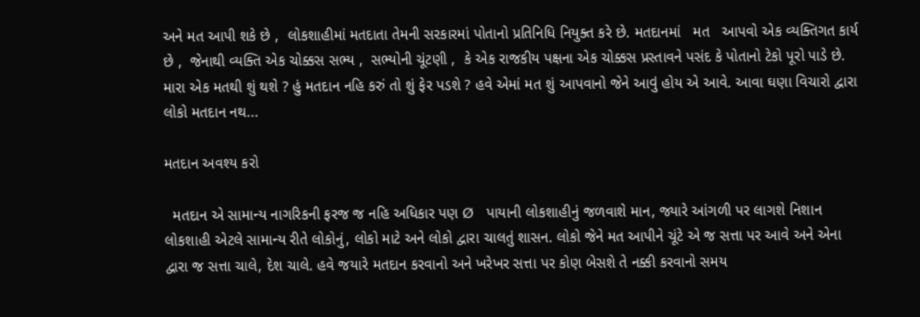અને મત આપી શકે છે ,  લોકશાહીમાં મતદાતા તેમની સરકારમાં પોતાનો પ્રતિનિધિ નિયુક્ત કરે છે. મતદાનમાં   મત   આપવો એક વ્યક્તિગત કાર્ય છે ,  જેનાથી વ્યક્તિ એક ચોક્કસ સભ્ય ,  સભ્યોની ચૂંટણી ,  કે એક રાજકીય પક્ષના એક ચોક્કસ પ્રસ્તાવને પસંદ કે પોતાનો ટેકો પૂરો પાડે છે.  મારા એક મતથી શું થશે ? હું મતદાન નહિ કરું તો શું ફેર પડશે ? હવે એમાં મત શું આપવાનો જેને આવું હોય એ આવે. આવા ઘણા વિચારો દ્વારા લોકો મતદાન નથ...

મતદાન અવશ્ય કરો

  મતદાન એ સામાન્ય નાગરિકની ફરજ જ નહિ અધિકાર પણ Ø   પાયાની લોકશાહીનું જળવાશે માન, જ્યારે આંગળી પર લાગશે નિશાન   લોકશાહી એટલે સામાન્ય રીતે લોકોનું, લોકો માટે અને લોકો દ્વારા ચાલતું શાસન. લોકો જેને મત આપીને ચૂંટે એ જ સત્તા પર આવે અને એના દ્વારા જ સત્તા ચાલે, દેશ ચાલે. હવે જયારે મતદાન કરવાનો અને ખરેખર સત્તા પર કોણ બેસશે તે નક્કી કરવાનો સમય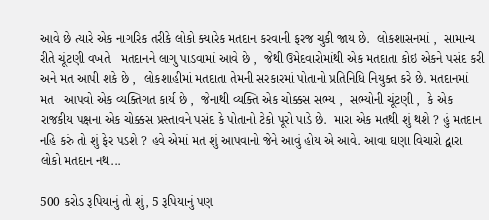આવે છે ત્યારે એક નાગરિક તરીકે લોકો ક્યારેક મતદાન કરવાની ફરજ ચુકી જાય છે.  લોકશાસનમાં ,  સામાન્ય રીતે ચૂંટણી વખતે   મતદાનને લાગુ પાડવામાં આવે છે ,  જેથી ઉમેદવારોમાંથી એક મતદાતા કોઇ એકને પસંદ કરી અને મત આપી શકે છે ,  લોકશાહીમાં મતદાતા તેમની સરકારમાં પોતાનો પ્રતિનિધિ નિયુક્ત કરે છે. મતદાનમાં   મત   આપવો એક વ્યક્તિગત કાર્ય છે ,  જેનાથી વ્યક્તિ એક ચોક્કસ સભ્ય ,  સભ્યોની ચૂંટણી ,  કે એક રાજકીય પક્ષના એક ચોક્કસ પ્રસ્તાવને પસંદ કે પોતાનો ટેકો પૂરો પાડે છે.  મારા એક મતથી શું થશે ? હું મતદાન નહિ કરું તો શું ફેર પડશે ? હવે એમાં મત શું આપવાનો જેને આવું હોય એ આવે. આવા ઘણા વિચારો દ્વારા લોકો મતદાન નથ...

500 કરોડ રૂપિયાનું તો શું, 5 રૂપિયાનું પણ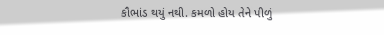કૌભાંડ થયું નથી. કમળો હોય તેને પીળું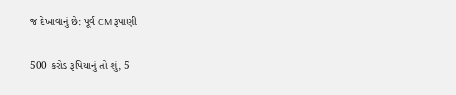જ દેખાવાનું છે: પૂર્વ CM રૂપાણી

500 કરોડ રૂપિયાનું તો શું, 5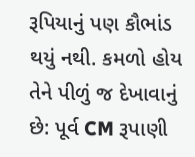રૂપિયાનું પણ કૌભાંડ થયું નથી. કમળો હોય તેને પીળું જ દેખાવાનું છે: પૂર્વ CM રૂપાણી